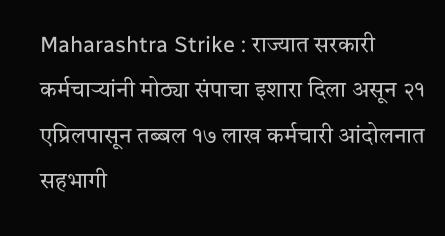Maharashtra Strike : राज्यात सरकारी कर्मचाऱ्यांनी मोठ्या संपाचा इशारा दिला असून २१ एप्रिलपासून तब्बल १७ लाख कर्मचारी आंदोलनात सहभागी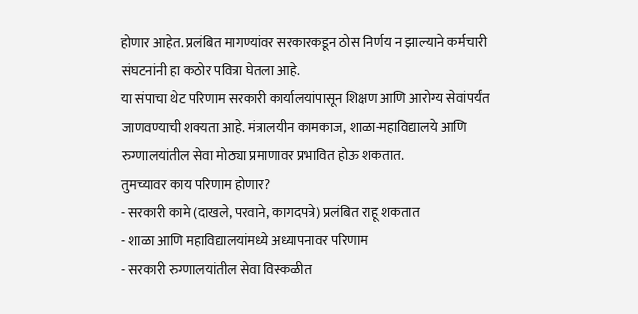होणार आहेत. प्रलंबित मागण्यांवर सरकारकडून ठोस निर्णय न झाल्याने कर्मचारी संघटनांनी हा कठोर पवित्रा घेतला आहे.
या संपाचा थेट परिणाम सरकारी कार्यालयांपासून शिक्षण आणि आरोग्य सेवांपर्यंत जाणवण्याची शक्यता आहे. मंत्रालयीन कामकाज, शाळा-महाविद्यालये आणि रुग्णालयांतील सेवा मोठ्या प्रमाणावर प्रभावित होऊ शकतात.
तुमच्यावर काय परिणाम होणार?
- सरकारी कामे (दाखले, परवाने, कागदपत्रे) प्रलंबित राहू शकतात
- शाळा आणि महाविद्यालयांमध्ये अध्यापनावर परिणाम
- सरकारी रुग्णालयांतील सेवा विस्कळीत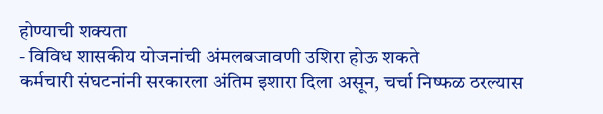होण्याची शक्यता
- विविध शासकीय योजनांची अंमलबजावणी उशिरा होऊ शकते
कर्मचारी संघटनांनी सरकारला अंतिम इशारा दिला असून, चर्चा निष्फळ ठरल्यास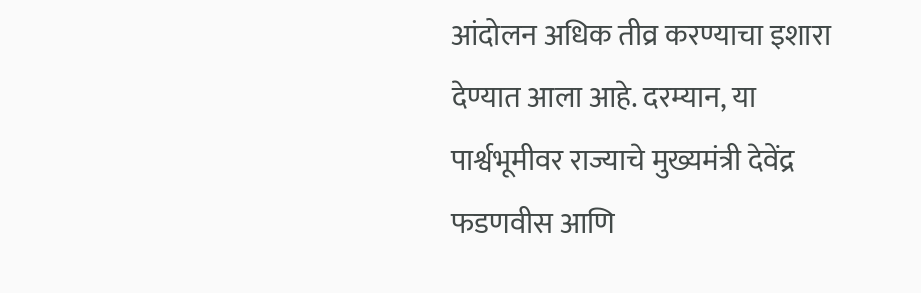आंदोलन अधिक तीव्र करण्याचा इशारा देण्यात आला आहे. दरम्यान, या पार्श्वभूमीवर राज्याचे मुख्यमंत्री देवेंद्र फडणवीस आणि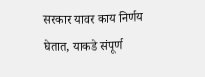सरकार यावर काय निर्णय घेतात, याकडे संपूर्ण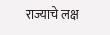राज्याचे लक्ष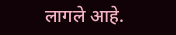लागले आहे.